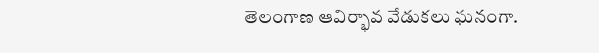తెలంగాణ ఆవిర్భావ వేడుకలు ఘనంగా.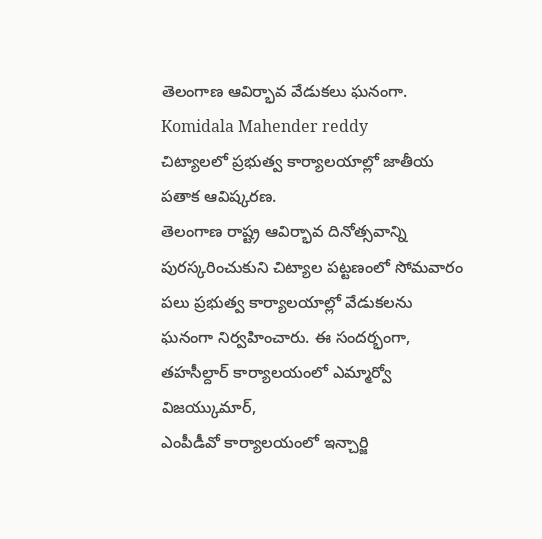తెలంగాణ ఆవిర్భావ వేడుకలు ఘనంగా.
Komidala Mahender reddy
చిట్యాలలో ప్రభుత్వ కార్యాలయాల్లో జాతీయ పతాక ఆవిష్కరణ.
తెలంగాణ రాష్ట్ర ఆవిర్భావ దినోత్సవాన్ని పురస్కరించుకుని చిట్యాల పట్టణంలో సోమవారం పలు ప్రభుత్వ కార్యాలయాల్లో వేడుకలను ఘనంగా నిర్వహించారు. ఈ సందర్భంగా, తహసీల్దార్ కార్యాలయంలో ఎమ్మార్వో విజయ్కుమార్,
ఎంపీడీవో కార్యాలయంలో ఇన్చార్జి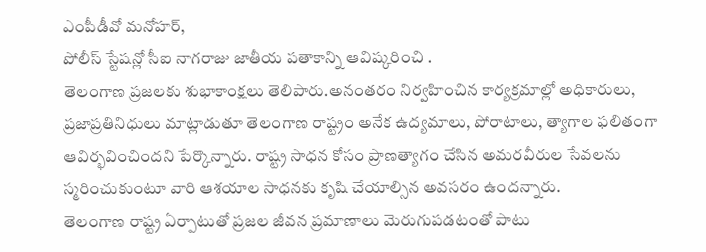ఎంపీడీవో మనోహర్,
పోలీస్ స్టేషన్లో సీఐ నాగరాజు జాతీయ పతాకాన్ని ఆవిష్కరించి .
తెలంగాణ ప్రజలకు శుభాకాంక్షలు తెలిపారు.అనంతరం నిర్వహించిన కార్యక్రమాల్లో అధికారులు, ప్రజాప్రతినిధులు మాట్లాడుతూ తెలంగాణ రాష్ట్రం అనేక ఉద్యమాలు, పోరాటాలు, త్యాగాల ఫలితంగా ఆవిర్భవించిందని పేర్కొన్నారు. రాష్ట్ర సాధన కోసం ప్రాణత్యాగం చేసిన అమరవీరుల సేవలను స్మరించుకుంటూ వారి ఆశయాల సాధనకు కృషి చేయాల్సిన అవసరం ఉందన్నారు.
తెలంగాణ రాష్ట్ర ఏర్పాటుతో ప్రజల జీవన ప్రమాణాలు మెరుగుపడటంతో పాటు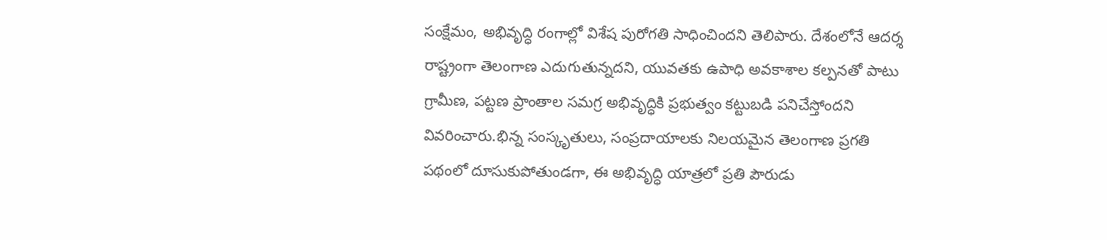సంక్షేమం, అభివృద్ధి రంగాల్లో విశేష పురోగతి సాధించిందని తెలిపారు. దేశంలోనే ఆదర్శ రాష్ట్రంగా తెలంగాణ ఎదుగుతున్నదని, యువతకు ఉపాధి అవకాశాల కల్పనతో పాటు గ్రామీణ, పట్టణ ప్రాంతాల సమగ్ర అభివృద్ధికి ప్రభుత్వం కట్టుబడి పనిచేస్తోందని వివరించారు.భిన్న సంస్కృతులు, సంప్రదాయాలకు నిలయమైన తెలంగాణ ప్రగతి పథంలో దూసుకుపోతుండగా, ఈ అభివృద్ధి యాత్రలో ప్రతి పౌరుడు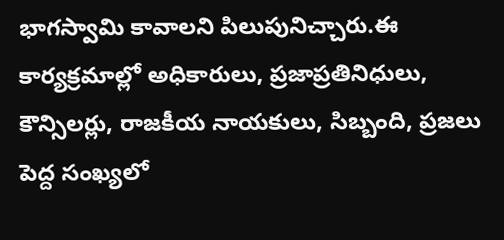భాగస్వామి కావాలని పిలుపునిచ్చారు.ఈ కార్యక్రమాల్లో అధికారులు, ప్రజాప్రతినిధులు, కౌన్సిలర్లు, రాజకీయ నాయకులు, సిబ్బంది, ప్రజలు పెద్ద సంఖ్యలో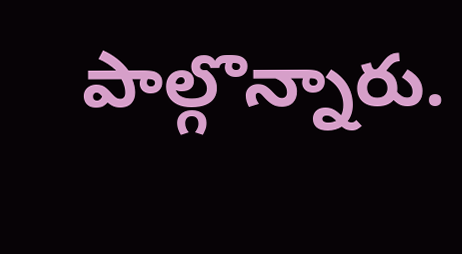పాల్గొన్నారు.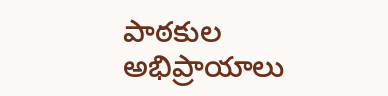పాఠకుల అభిప్రాయాలు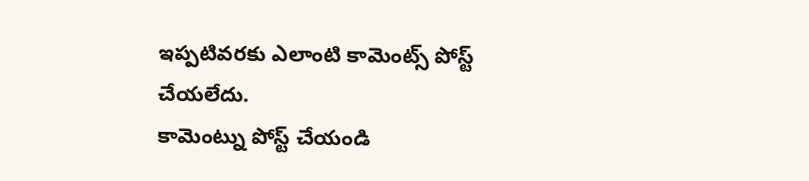ఇప్పటివరకు ఎలాంటి కామెంట్స్ పోస్ట్ చేయలేదు.
కామెంట్ను పోస్ట్ చేయండి